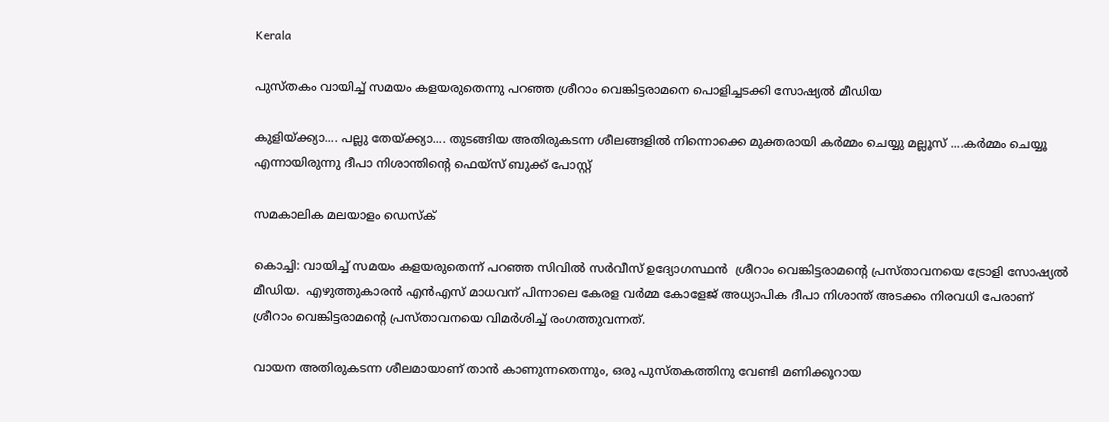Kerala

പുസ്തകം വായിച്ച് സമയം കളയരുതെന്നു പറഞ്ഞ ശ്രീറാം വെങ്കിട്ടരാമനെ പൊളിച്ചടക്കി സോഷ്യല്‍ മീഡിയ

കുളിയ്ക്ക്യാ.... പല്ലു തേയ്ക്ക്യാ.... തുടങ്ങിയ അതിരുകടന്ന ശീലങ്ങളില്‍ നിന്നൊക്കെ മുക്തരായി കര്‍മ്മം ചെയ്യു മല്ലൂസ് ....കര്‍മ്മം ചെയ്യൂ എന്നായിരുന്നു ദീപാ നിശാന്തിന്റെ ഫെയ്‌സ് ബുക്ക് പോസ്റ്റ്

സമകാലിക മലയാളം ഡെസ്ക്

കൊച്ചി: വായിച്ച് സമയം കളയരുതെന്ന് പറഞ്ഞ സിവില്‍ സര്‍വീസ് ഉദ്യോഗസ്ഥന്‍  ശ്രീറാം വെങ്കിട്ടരാമന്റെ പ്രസ്താവനയെ ട്രോളി സോഷ്യല്‍ മീഡിയ.  എഴുത്തുകാരന്‍ എന്‍എസ് മാധവന് പിന്നാലെ കേരള വര്‍മ്മ കോളേജ് അധ്യാപിക ദീപാ നിശാന്ത് അടക്കം നിരവധി പേരാണ് ശ്രീറാം വെങ്കിട്ടരാമന്റെ പ്രസ്താവനയെ വിമര്‍ശിച്ച് രംഗത്തുവന്നത്.

വായന അതിരുകടന്ന ശീലമായാണ് താന്‍ കാണുന്നതെന്നും, ഒരു പുസ്തകത്തിനു വേണ്ടി മണിക്കൂറായ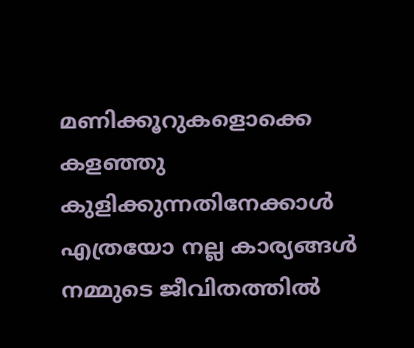മണിക്കൂറുകളൊക്കെ കളഞ്ഞു കുളിക്കുന്നതിനേക്കാള്‍ എത്രയോ നല്ല കാര്യങ്ങള്‍ നമ്മുടെ ജീവിതത്തില്‍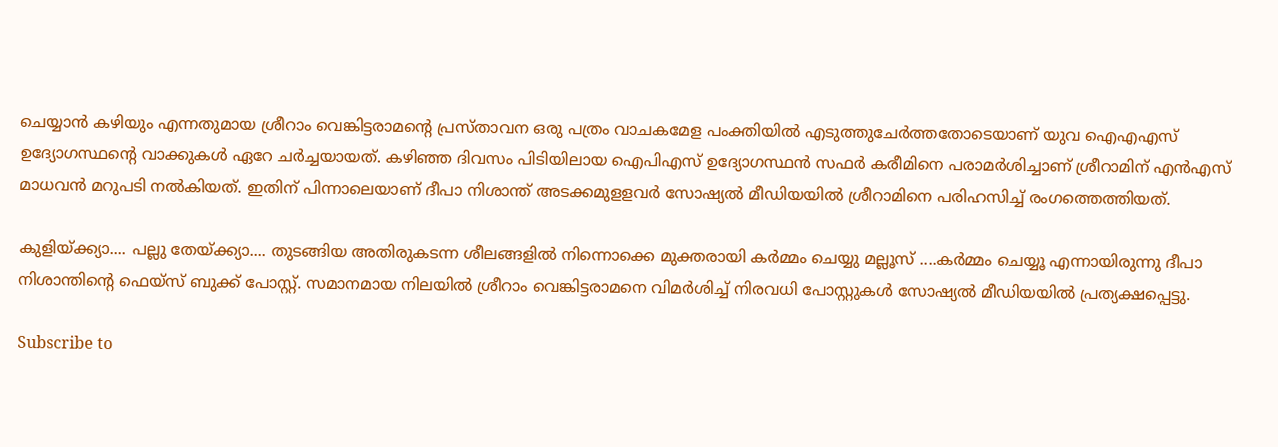ചെയ്യാന്‍ കഴിയും എന്നതുമായ ശ്രീറാം വെങ്കിട്ടരാമന്റെ പ്രസ്താവന ഒരു പത്രം വാചകമേള പംക്തിയില്‍ എടുത്തുചേര്‍ത്തതോടെയാണ് യുവ ഐഎഎസ് ഉദ്യോഗസ്ഥന്റെ വാക്കുകള്‍ ഏറേ ചര്‍ച്ചയായത്. കഴിഞ്ഞ ദിവസം പിടിയിലായ ഐപിഎസ് ഉദ്യോഗസ്ഥന്‍ സഫര്‍ കരീമിനെ പരാമര്‍ശിച്ചാണ് ശ്രീറാമിന് എന്‍എസ് മാധവന്‍ മറുപടി നല്‍കിയത്. ഇതിന് പിന്നാലെയാണ് ദീപാ നിശാന്ത് അടക്കമുളളവര്‍ സോഷ്യല്‍ മീഡിയയില്‍ ശ്രീറാമിനെ പരിഹസിച്ച് രംഗത്തെത്തിയത്.

കുളിയ്ക്ക്യാ.... പല്ലു തേയ്ക്ക്യാ.... തുടങ്ങിയ അതിരുകടന്ന ശീലങ്ങളില്‍ നിന്നൊക്കെ മുക്തരായി കര്‍മ്മം ചെയ്യു മല്ലൂസ് ....കര്‍മ്മം ചെയ്യൂ എന്നായിരുന്നു ദീപാ നിശാന്തിന്റെ ഫെയ്‌സ് ബുക്ക് പോസ്റ്റ്. സമാനമായ നിലയില്‍ ശ്രീറാം വെങ്കിട്ടരാമനെ വിമര്‍ശിച്ച് നിരവധി പോസ്റ്റുകള്‍ സോഷ്യല്‍ മീഡിയയില്‍ പ്രത്യക്ഷപ്പെട്ടു.

Subscribe to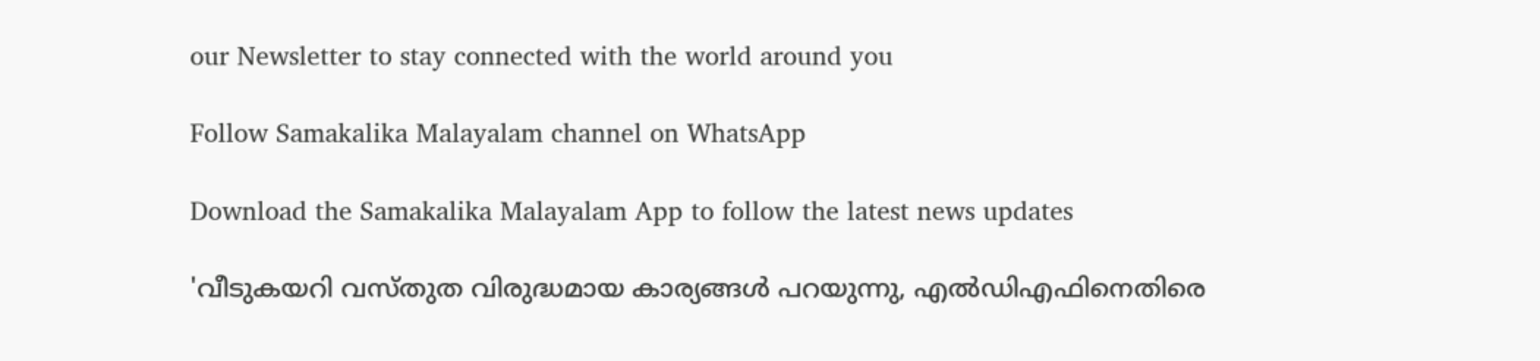our Newsletter to stay connected with the world around you

Follow Samakalika Malayalam channel on WhatsApp

Download the Samakalika Malayalam App to follow the latest news updates

'വീടുകയറി വസ്തുത വിരുദ്ധമായ കാര്യങ്ങള്‍ പറയുന്നു, എല്‍ഡിഎഫിനെതിരെ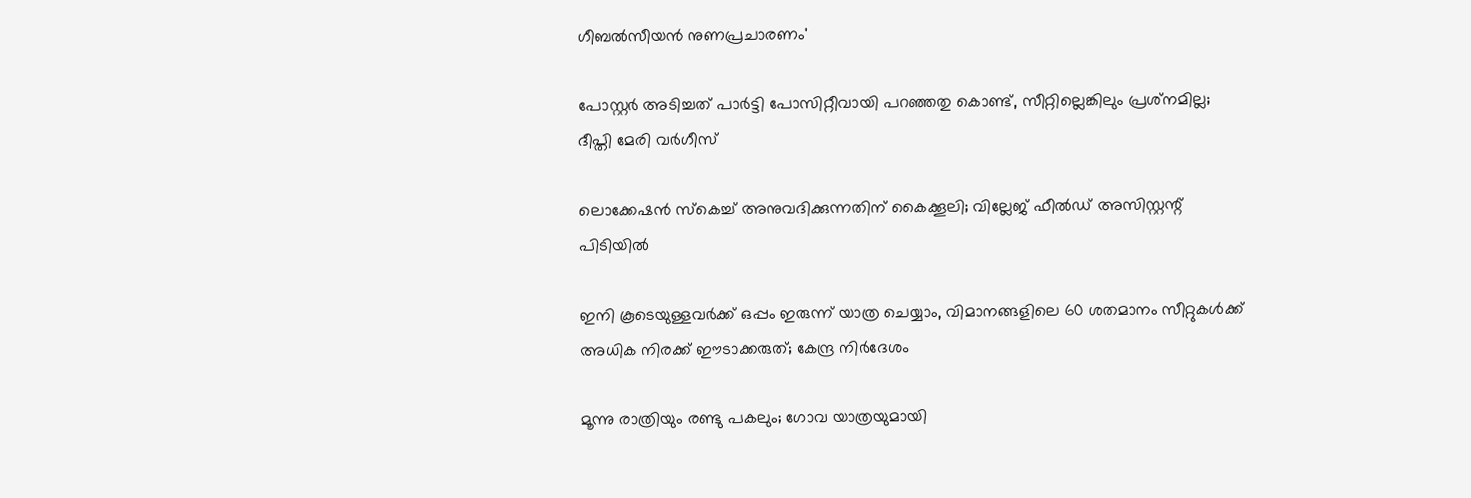ഗീബല്‍സീയന്‍ നുണപ്രചാരണം'

പോസ്റ്റര്‍ അടിച്ചത് പാര്‍ട്ടി പോസിറ്റീവായി പറഞ്ഞതു കൊണ്ട്, സീറ്റില്ലെങ്കിലും പ്രശ്‌നമില്ല; ദീപ്തി മേരി വര്‍ഗീസ്

ലൊക്കേഷന്‍ സ്‌കെച്ച് അനുവദിക്കുന്നതിന് കൈക്കൂലി; വില്ലേജ് ഫീല്‍ഡ് അസിസ്റ്റന്റ് പിടിയില്‍

ഇനി കൂടെയുള്ളവര്‍ക്ക് ഒപ്പം ഇരുന്ന് യാത്ര ചെയ്യാം, വിമാനങ്ങളിലെ 60 ശതമാനം സീറ്റുകള്‍ക്ക് അധിക നിരക്ക് ഈടാക്കരുത്; കേന്ദ്ര നിര്‍ദേശം

മൂന്നു രാത്രിയും രണ്ടു പകലും; ഗോവ യാത്രയുമായി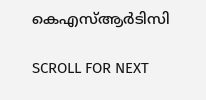കെഎസ്ആര്‍ടിസി

SCROLL FOR NEXT